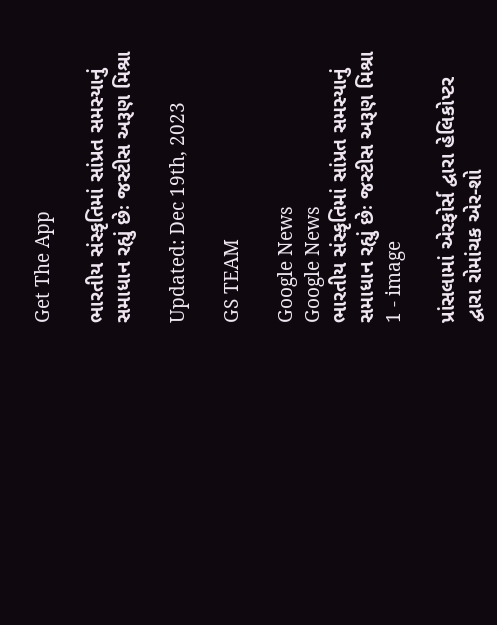Get The App

ભારતીય સંસ્કૃતિમાં સાંપ્રત સમસ્યાનું સમાધાન રહ્યું છેઃ જસ્ટીસ અરૂણ મિશ્રા

Updated: Dec 19th, 2023

GS TEAM

Google News
Google News
ભારતીય સંસ્કૃતિમાં સાંપ્રત સમસ્યાનું સમાધાન રહ્યું છેઃ જસ્ટીસ અરૂણ મિશ્રા 1 - image

પ્રાંસલામાં એરફોર્સ દ્વારા હેલિકોપ્ટર દ્વારા રોમાંચક એર-શો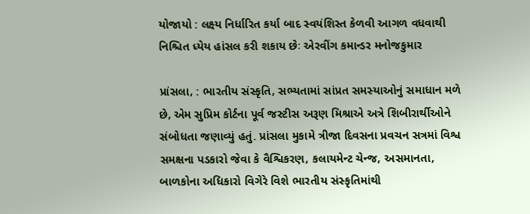યોજાયો : લક્ષ્ય નિર્ધારિત કર્યા બાદ સ્વયંશિસ્ત કેળવી આગળ વધવાથી નિશ્ચિત ધ્યેય હાંસલ કરી શકાય છેઃ એરવીંગ કમાન્ડર મનોજકુમાર

પ્રાંસલા, : ભારતીય સંસ્કૃતિ, સભ્યતામાં સાંપ્રત સમસ્યાઓનું સમાધાન મળે છે, એમ સુપ્રિમ કોર્ટના પૂર્વ જસ્ટીસ અરૂણ મિશ્રાએ અત્રે શિબીરાર્થીઓને સંબોધતા જણાવ્યું હતું. પ્રાંસલા મુકામે ત્રીજા દિવસના પ્રવચન સત્રમાં વિશ્વ સમક્ષના પડકારો જેવા કે વૈશ્વિકરણ, કલાયમેન્ટ ચેન્જ, અસમાનતા, બાળકોના અધિકારો વિગેરે વિશે ભારતીય સંસ્કૃતિમાંથી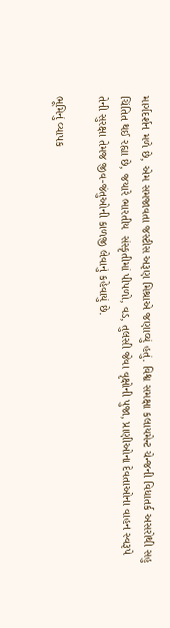માર્ગદર્શન મળે છે, એમ સમજાવતા જસ્ટીસ અરૂણ મિશ્રાએ જણાવ્યું હતું. વિશ્વ સમક્ષા કલાયમેન્ટ ચેન્જની વિધાતર્ક અસરોથી સહુ ચિંતિત થઈ રહ્યા છે, જયારે ભારતીય  સંસ્કૃતીમાં પીપળો, વડ, તુલસી જેવા વૃક્ષોની પુજા, પ્રાણીઓના દેવતાઓના વાહન સ્વરૂપે તેની સુરક્ષા તેમજ જીવ-જંતુઓની કાળજી લેવાનું કહેવાયું છે.

ભૂમિનું વ્યાપક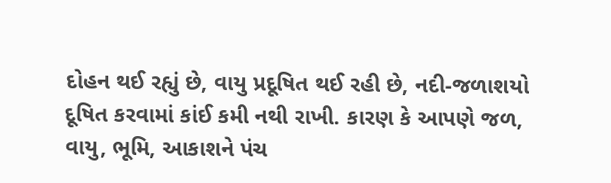દોહન થઈ રહ્યું છે, વાયુ પ્રદૂષિત થઈ રહી છે, નદી-જળાશયો દૂષિત કરવામાં કાંઈ કમી નથી રાખી. કારણ કે આપણે જળ, વાયુ, ભૂમિ, આકાશને પંચ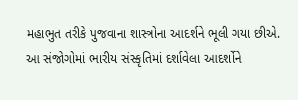મહાભુત તરીકે પુજવાના શાસ્ત્રોના આદર્શને ભૂલી ગયા છીએ. આ સંજોગોમાં ભારીય સંસ્કૃતિમાં દર્શાવેલા આદર્શોને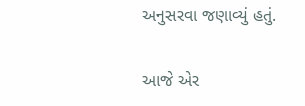અનુસરવા જણાવ્યું હતું.

આજે એર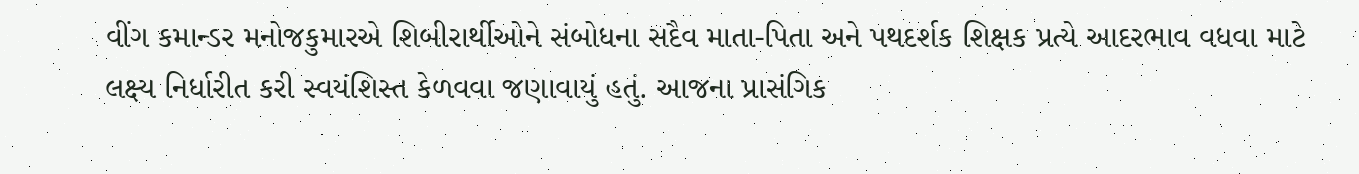વીંગ કમાન્ડર મનોજકુમારએ શિબીરાર્થીઓને સંબોધના સદૈવ માતા-પિતા અને પથદર્શક શિક્ષક પ્રત્યે આદરભાવ વધવા માટે લક્ષ્ય નિર્ધારીત કરી સ્વયંશિસ્ત કેળવવા જણાવાયું હતું. આજના પ્રાસંગિક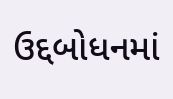ઉદ્દબોધનમાં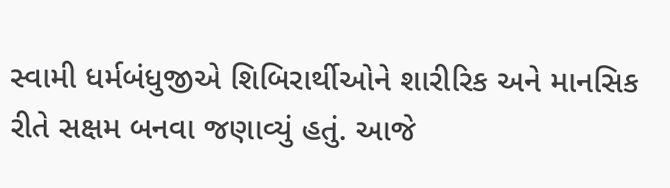સ્વામી ધર્મબંધુજીએ શિબિરાર્થીઓને શારીરિક અને માનસિક રીતે સક્ષમ બનવા જણાવ્યું હતું. આજે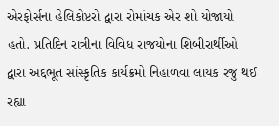એરફોર્સના હેલિકોપ્ટરો દ્વારા રોમાંચક એર શો યોજાયો હતો. પ્રતિદિન રાત્રીના વિવિધ રાજયોના શિબીરાર્થીઓ દ્વારા અદ્દભૂત સાંસ્કૃતિક કાર્યક્રમો નિહાળવા લાયક રજુ થઈ રહ્યા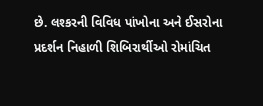છે. લશ્કરની વિવિધ પાંખોના અને ઈસરોના પ્રદર્શન નિહાળી શિબિરાર્થીઓ રોમાંચિત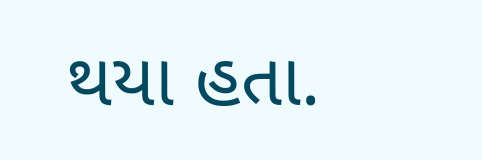થયા હતા.